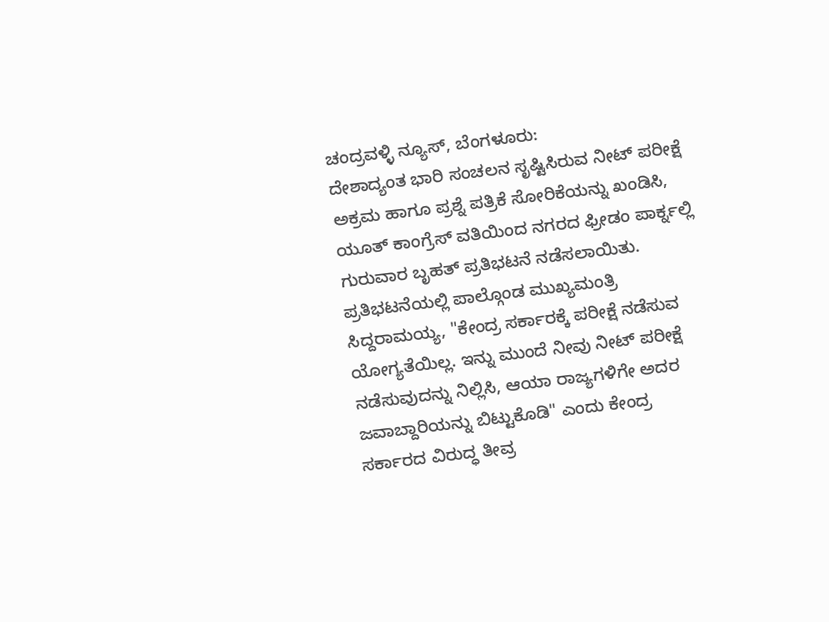ಚಂದ್ರವಳ್ಳಿ ನ್ಯೂಸ್, ಬೆಂಗಳೂರು:
ದೇಶಾದ್ಯಂತ ಭಾರಿ ಸಂಚಲನ ಸೃಷ್ಟಿಸಿರುವ ನೀಟ್ ಪರೀಕ್ಷೆ ಅಕ್ರಮ ಹಾಗೂ ಪ್ರಶ್ನೆ ಪತ್ರಿಕೆ ಸೋರಿಕೆಯನ್ನು ಖಂಡಿಸಿ, ಯೂತ್ ಕಾಂಗ್ರೆಸ್ ವತಿಯಿಂದ ನಗರದ ಫ್ರೀಡಂ ಪಾರ್ಕ್ನಲ್ಲಿ ಗುರುವಾರ ಬೃಹತ್ ಪ್ರತಿಭಟನೆ ನಡೆಸಲಾಯಿತು. ಪ್ರತಿಭಟನೆಯಲ್ಲಿ ಪಾಲ್ಗೊಂಡ ಮುಖ್ಯಮಂತ್ರಿ ಸಿದ್ದರಾಮಯ್ಯ, "ಕೇಂದ್ರ ಸರ್ಕಾರಕ್ಕೆ ಪರೀಕ್ಷೆ ನಡೆಸುವ ಯೋಗ್ಯತೆಯಿಲ್ಲ. ಇನ್ನು ಮುಂದೆ ನೀವು ನೀಟ್ ಪರೀಕ್ಷೆ ನಡೆಸುವುದನ್ನು ನಿಲ್ಲಿಸಿ, ಆಯಾ ರಾಜ್ಯಗಳಿಗೇ ಅದರ ಜವಾಬ್ದಾರಿಯನ್ನು ಬಿಟ್ಟುಕೊಡಿ" ಎಂದು ಕೇಂದ್ರ ಸರ್ಕಾರದ ವಿರುದ್ಧ ತೀವ್ರ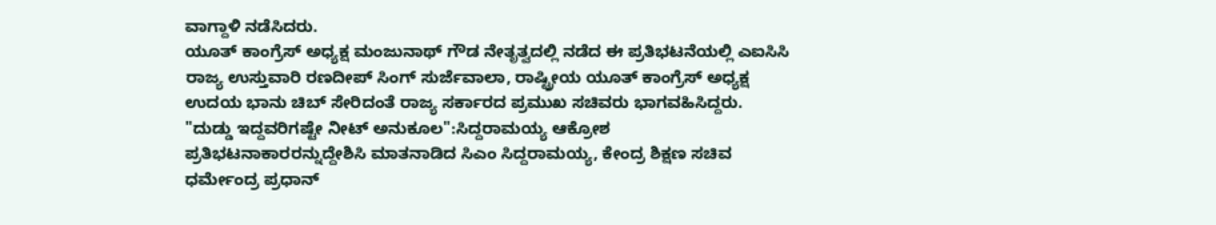ವಾಗ್ದಾಳಿ ನಡೆಸಿದರು.
ಯೂತ್ ಕಾಂಗ್ರೆಸ್ ಅಧ್ಯಕ್ಷ ಮಂಜುನಾಥ್ ಗೌಡ ನೇತೃತ್ವದಲ್ಲಿ ನಡೆದ ಈ ಪ್ರತಿಭಟನೆಯಲ್ಲಿ ಎಐಸಿಸಿ ರಾಜ್ಯ ಉಸ್ತುವಾರಿ ರಣದೀಪ್ ಸಿಂಗ್ ಸುರ್ಜೆವಾಲಾ, ರಾಷ್ಟ್ರೀಯ ಯೂತ್ ಕಾಂಗ್ರೆಸ್ ಅಧ್ಯಕ್ಷ ಉದಯ ಭಾನು ಚಿಬ್ ಸೇರಿದಂತೆ ರಾಜ್ಯ ಸರ್ಕಾರದ ಪ್ರಮುಖ ಸಚಿವರು ಭಾಗವಹಿಸಿದ್ದರು.
"ದುಡ್ಡು ಇದ್ದವರಿಗಷ್ಟೇ ನೀಟ್ ಅನುಕೂಲ":ಸಿದ್ದರಾಮಯ್ಯ ಆಕ್ರೋಶ
ಪ್ರತಿಭಟನಾಕಾರರನ್ನುದ್ದೇಶಿಸಿ ಮಾತನಾಡಿದ ಸಿಎಂ ಸಿದ್ದರಾಮಯ್ಯ, ಕೇಂದ್ರ ಶಿಕ್ಷಣ ಸಚಿವ ಧರ್ಮೇಂದ್ರ ಪ್ರಧಾನ್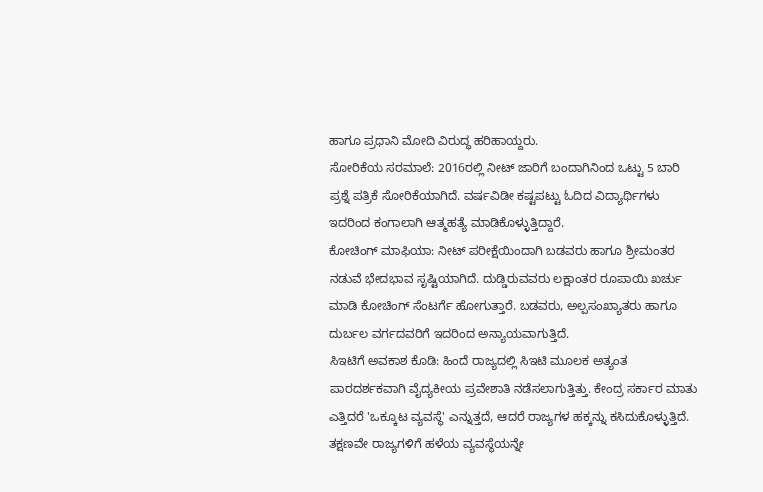ಹಾಗೂ ಪ್ರಧಾನಿ ಮೋದಿ ವಿರುದ್ಧ ಹರಿಹಾಯ್ದರು.
ಸೋರಿಕೆಯ ಸರಮಾಲೆ: 2016ರಲ್ಲಿ ನೀಟ್ ಜಾರಿಗೆ ಬಂದಾಗಿನಿಂದ ಒಟ್ಟು 5 ಬಾರಿ ಪ್ರಶ್ನೆ ಪತ್ರಿಕೆ ಸೋರಿಕೆಯಾಗಿದೆ. ವರ್ಷವಿಡೀ ಕಷ್ಟಪಟ್ಟು ಓದಿದ ವಿದ್ಯಾರ್ಥಿಗಳು ಇದರಿಂದ ಕಂಗಾಲಾಗಿ ಆತ್ಮಹತ್ಯೆ ಮಾಡಿಕೊಳ್ಳುತ್ತಿದ್ದಾರೆ.
ಕೋಚಿಂಗ್ ಮಾಫಿಯಾ: ನೀಟ್ ಪರೀಕ್ಷೆಯಿಂದಾಗಿ ಬಡವರು ಹಾಗೂ ಶ್ರೀಮಂತರ ನಡುವೆ ಭೇದಭಾವ ಸೃಷ್ಟಿಯಾಗಿದೆ. ದುಡ್ಡಿರುವವರು ಲಕ್ಷಾಂತರ ರೂಪಾಯಿ ಖರ್ಚು ಮಾಡಿ ಕೋಚಿಂಗ್ ಸೆಂಟರ್ಗೆ ಹೋಗುತ್ತಾರೆ. ಬಡವರು, ಅಲ್ಪಸಂಖ್ಯಾತರು ಹಾಗೂ ದುರ್ಬಲ ವರ್ಗದವರಿಗೆ ಇದರಿಂದ ಅನ್ಯಾಯವಾಗುತ್ತಿದೆ.
ಸಿಇಟಿಗೆ ಅವಕಾಶ ಕೊಡಿ: ಹಿಂದೆ ರಾಜ್ಯದಲ್ಲಿ ಸಿಇಟಿ ಮೂಲಕ ಅತ್ಯಂತ ಪಾರದರ್ಶಕವಾಗಿ ವೈದ್ಯಕೀಯ ಪ್ರವೇಶಾತಿ ನಡೆಸಲಾಗುತ್ತಿತ್ತು. ಕೇಂದ್ರ ಸರ್ಕಾರ ಮಾತು ಎತ್ತಿದರೆ 'ಒಕ್ಕೂಟ ವ್ಯವಸ್ಥೆ' ಎನ್ನುತ್ತದೆ, ಆದರೆ ರಾಜ್ಯಗಳ ಹಕ್ಕನ್ನು ಕಸಿದುಕೊಳ್ಳುತ್ತಿದೆ. ತಕ್ಷಣವೇ ರಾಜ್ಯಗಳಿಗೆ ಹಳೆಯ ವ್ಯವಸ್ಥೆಯನ್ನೇ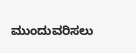ಮುಂದುವರಿಸಲು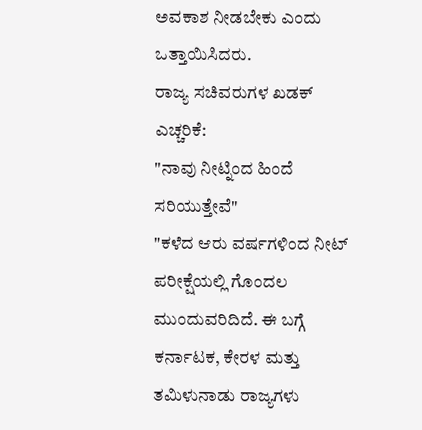ಅವಕಾಶ ನೀಡಬೇಕು ಎಂದು ಒತ್ತಾಯಿಸಿದರು.
ರಾಜ್ಯ ಸಚಿವರುಗಳ ಖಡಕ್ ಎಚ್ಚರಿಕೆ:
"ನಾವು ನೀಟ್ನಿಂದ ಹಿಂದೆ ಸರಿಯುತ್ತೇವೆ"
"ಕಳೆದ ಆರು ವರ್ಷಗಳಿಂದ ನೀಟ್ ಪರೀಕ್ಷೆಯಲ್ಲಿ ಗೊಂದಲ ಮುಂದುವರಿದಿದೆ. ಈ ಬಗ್ಗೆ ಕರ್ನಾಟಕ, ಕೇರಳ ಮತ್ತು ತಮಿಳುನಾಡು ರಾಜ್ಯಗಳು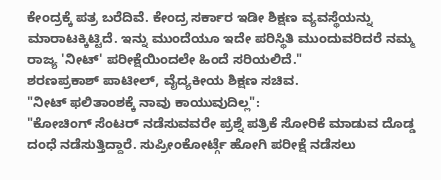ಕೇಂದ್ರಕ್ಕೆ ಪತ್ರ ಬರೆದಿವೆ. ಕೇಂದ್ರ ಸರ್ಕಾರ ಇಡೀ ಶಿಕ್ಷಣ ವ್ಯವಸ್ಥೆಯನ್ನು ಮಾರಾಟಕ್ಕಿಟ್ಟಿದೆ. ಇನ್ನು ಮುಂದೆಯೂ ಇದೇ ಪರಿಸ್ಥಿತಿ ಮುಂದುವರಿದರೆ ನಮ್ಮ ರಾಜ್ಯ 'ನೀಟ್' ಪರೀಕ್ಷೆಯಿಂದಲೇ ಹಿಂದೆ ಸರಿಯಲಿದೆ."
ಶರಣಪ್ರಕಾಶ್ ಪಾಟೀಲ್, ವೈದ್ಯಕೀಯ ಶಿಕ್ಷಣ ಸಚಿವ.
"ನೀಟ್ ಫಲಿತಾಂಶಕ್ಕೆ ನಾವು ಕಾಯುವುದಿಲ್ಲ":
"ಕೋಚಿಂಗ್ ಸೆಂಟರ್ ನಡೆಸುವವರೇ ಪ್ರಶ್ನೆ ಪತ್ರಿಕೆ ಸೋರಿಕೆ ಮಾಡುವ ದೊಡ್ಡ ದಂಧೆ ನಡೆಸುತ್ತಿದ್ದಾರೆ. ಸುಪ್ರೀಂಕೋರ್ಟ್ಗೆ ಹೋಗಿ ಪರೀಕ್ಷೆ ನಡೆಸಲು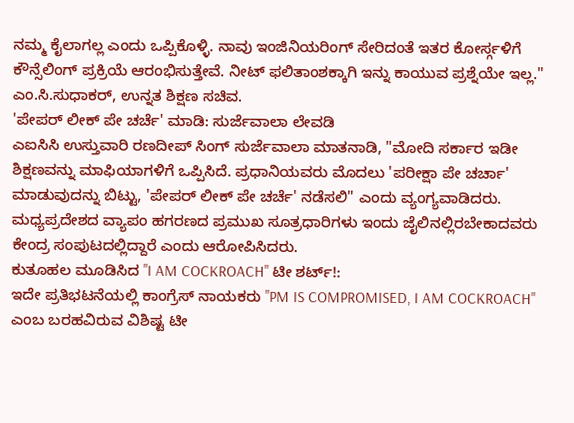ನಮ್ಮ ಕೈಲಾಗಲ್ಲ ಎಂದು ಒಪ್ಪಿಕೊಳ್ಳಿ. ನಾವು ಇಂಜಿನಿಯರಿಂಗ್ ಸೇರಿದಂತೆ ಇತರ ಕೋರ್ಸ್ಗಳಿಗೆ ಕೌನ್ಸೆಲಿಂಗ್ ಪ್ರಕ್ರಿಯೆ ಆರಂಭಿಸುತ್ತೇವೆ. ನೀಟ್ ಫಲಿತಾಂಶಕ್ಕಾಗಿ ಇನ್ನು ಕಾಯುವ ಪ್ರಶ್ನೆಯೇ ಇಲ್ಲ."
ಎಂ.ಸಿ.ಸುಧಾಕರ್, ಉನ್ನತ ಶಿಕ್ಷಣ ಸಚಿವ.
'ಪೇಪರ್ ಲೀಕ್ ಪೇ ಚರ್ಚೆ' ಮಾಡಿ: ಸುರ್ಜೆವಾಲಾ ಲೇವಡಿ
ಎಐಸಿಸಿ ಉಸ್ತುವಾರಿ ರಣದೀಪ್ ಸಿಂಗ್ ಸುರ್ಜೆವಾಲಾ ಮಾತನಾಡಿ, "ಮೋದಿ ಸರ್ಕಾರ ಇಡೀ ಶಿಕ್ಷಣವನ್ನು ಮಾಫಿಯಾಗಳಿಗೆ ಒಪ್ಪಿಸಿದೆ. ಪ್ರಧಾನಿಯವರು ಮೊದಲು 'ಪರೀಕ್ಷಾ ಪೇ ಚರ್ಚಾ' ಮಾಡುವುದನ್ನು ಬಿಟ್ಟು, 'ಪೇಪರ್ ಲೀಕ್ ಪೇ ಚರ್ಚೆ' ನಡೆಸಲಿ" ಎಂದು ವ್ಯಂಗ್ಯವಾಡಿದರು.
ಮಧ್ಯಪ್ರದೇಶದ ವ್ಯಾಪಂ ಹಗರಣದ ಪ್ರಮುಖ ಸೂತ್ರಧಾರಿಗಳು ಇಂದು ಜೈಲಿನಲ್ಲಿರಬೇಕಾದವರು ಕೇಂದ್ರ ಸಂಪುಟದಲ್ಲಿದ್ದಾರೆ ಎಂದು ಆರೋಪಿಸಿದರು.
ಕುತೂಹಲ ಮೂಡಿಸಿದ "I AM COCKROACH" ಟೀ ಶರ್ಟ್!:
ಇದೇ ಪ್ರತಿಭಟನೆಯಲ್ಲಿ ಕಾಂಗ್ರೆಸ್ ನಾಯಕರು "PM IS COMPROMISED, I AM COCKROACH" ಎಂಬ ಬರಹವಿರುವ ವಿಶಿಷ್ಟ ಟೀ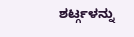ಶರ್ಟ್ಗಳನ್ನು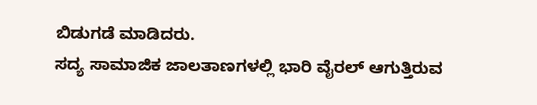ಬಿಡುಗಡೆ ಮಾಡಿದರು.
ಸದ್ಯ ಸಾಮಾಜಿಕ ಜಾಲತಾಣಗಳಲ್ಲಿ ಭಾರಿ ವೈರಲ್ ಆಗುತ್ತಿರುವ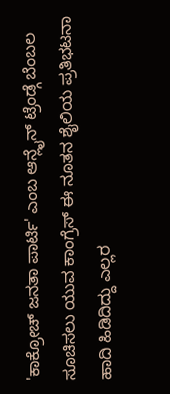'ಕಾಕ್ರೋಚ್ ಜನತಾ ಪಾರ್ಟಿ' ಎಂಬ ಆನ್ಲೈನ್ ಟ್ರೆಂಡ್ಗೆ ಬೆಂಬಲ ಸೂಚಿಸಲು ಯುವ ಕಾಂಗ್ರೆಸ್ ಈ ನೂತನ ಶೈಲಿಯ ಪ್ರತಿಭಟನಾ ಹಾದಿ ಹಿಡಿದಿದ್ದು ಎಲ್ಲರ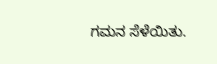ಗಮನ ಸೆಳೆಯಿತು.